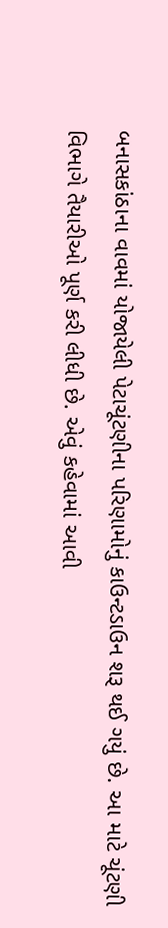બનાસકાંઠાના વાવમાં યોજાયેલી પેટાચૂંટણીના પરિણામોનું કાઉન્ટડાઉન શરૂ થઈ ગયું છે. આ માટે ચૂંટણી વિભાગે તૈયારીઓ પૂર્ણ કરી લીધી છે. એવું કહેવામાં આવી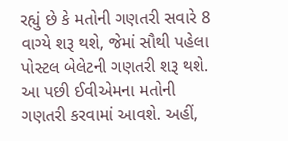રહ્યું છે કે મતોની ગણતરી સવારે 8 વાગ્યે શરૂ થશે, જેમાં સૌથી પહેલા પોસ્ટલ બેલેટની ગણતરી શરૂ થશે. આ પછી ઈવીએમના મતોની ગણતરી કરવામાં આવશે. અહીં,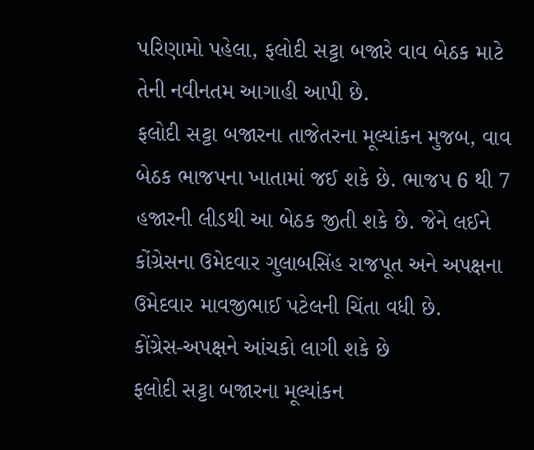પરિણામો પહેલા, ફલોદી સટ્ટા બજારે વાવ બેઠક માટે તેની નવીનતમ આગાહી આપી છે.
ફલોદી સટ્ટા બજારના તાજેતરના મૂલ્યાંકન મુજબ, વાવ બેઠક ભાજપના ખાતામાં જઈ શકે છે. ભાજપ 6 થી 7 હજારની લીડથી આ બેઠક જીતી શકે છે. જેને લઈને કોંગ્રેસના ઉમેદવાર ગુલાબસિંહ રાજપૂત અને અપક્ષના ઉમેદવાર માવજીભાઈ પટેલની ચિંતા વધી છે.
કોંગ્રેસ-અપક્ષને આંચકો લાગી શકે છે
ફલોદી સટ્ટા બજારના મૂલ્યાંકન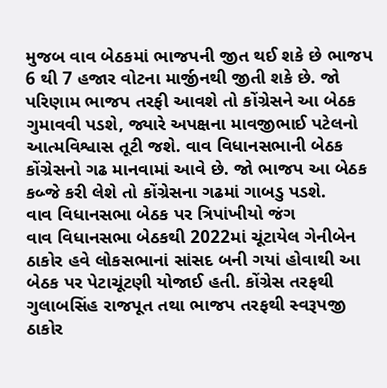મુજબ વાવ બેઠકમાં ભાજપની જીત થઈ શકે છે ભાજપ 6 થી 7 હજાર વોટના માર્જીનથી જીતી શકે છે. જો પરિણામ ભાજપ તરફી આવશે તો કોંગ્રેસને આ બેઠક ગુમાવવી પડશે, જ્યારે અપક્ષના માવજીભાઈ પટેલનો આત્મવિશ્વાસ તૂટી જશે. વાવ વિધાનસભાની બેઠક કોંગ્રેસનો ગઢ માનવામાં આવે છે. જો ભાજપ આ બેઠક કબ્જે કરી લેશે તો કોંગ્રેસના ગઢમાં ગાબડુ પડશે.
વાવ વિધાનસભા બેઠક પર ત્રિપાંખીયો જંગ
વાવ વિધાનસભા બેઠકથી 2022માં ચૂંટાયેલ ગેનીબેન ઠાકોર હવે લોકસભાનાં સાંસદ બની ગયાં હોવાથી આ બેઠક પર પેટાચૂંટણી યોજાઈ હતી. કોંગ્રેસ તરફથી ગુલાબસિંહ રાજપૂત તથા ભાજપ તરફથી સ્વરૂપજી ઠાકોર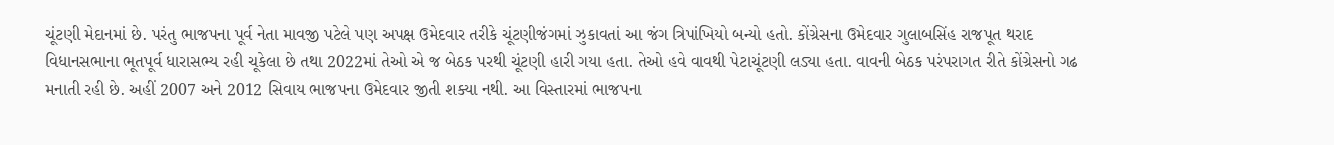ચૂંટણી મેદાનમાં છે. પરંતુ ભાજપના પૂર્વ નેતા માવજી પટેલે પણ અપક્ષ ઉમેદવાર તરીકે ચૂંટણીજંગમાં ઝુકાવતાં આ જંગ ત્રિપાંખિયો બન્યો હતો. કોંગ્રેસના ઉમેદવાર ગુલાબસિંહ રાજપૂત થરાદ વિધાનસભાના ભૂતપૂર્વ ધારાસભ્ય રહી ચૂકેલા છે તથા 2022માં તેઓ એ જ બેઠક પરથી ચૂંટણી હારી ગયા હતા. તેઓ હવે વાવથી પેટાચૂંટણી લડ્યા હતા. વાવની બેઠક પરંપરાગત રીતે કોંગ્રેસનો ગઢ મનાતી રહી છે. અહીં 2007 અને 2012 સિવાય ભાજપના ઉમેદવાર જીતી શક્યા નથી. આ વિસ્તારમાં ભાજપના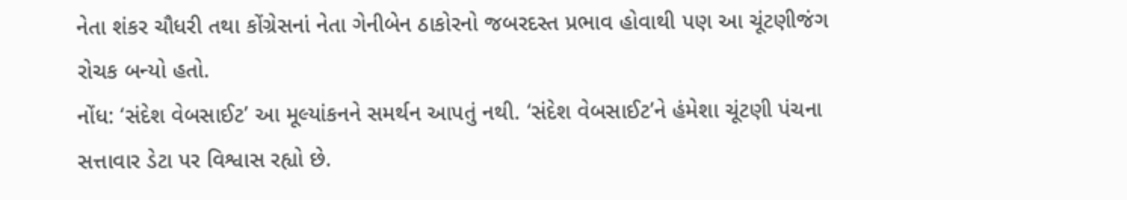નેતા શંકર ચૌધરી તથા કોંગ્રેસનાં નેતા ગેનીબેન ઠાકોરનો જબરદસ્ત પ્રભાવ હોવાથી પણ આ ચૂંટણીજંગ રોચક બન્યો હતો.
નોંધ: ‘સંદેશ વેબસાઈટ’ આ મૂલ્યાંકનને સમર્થન આપતું નથી. ‘સંદેશ વેબસાઈટ’ને હંમેશા ચૂંટણી પંચના સત્તાવાર ડેટા પર વિશ્વાસ રહ્યો છે.